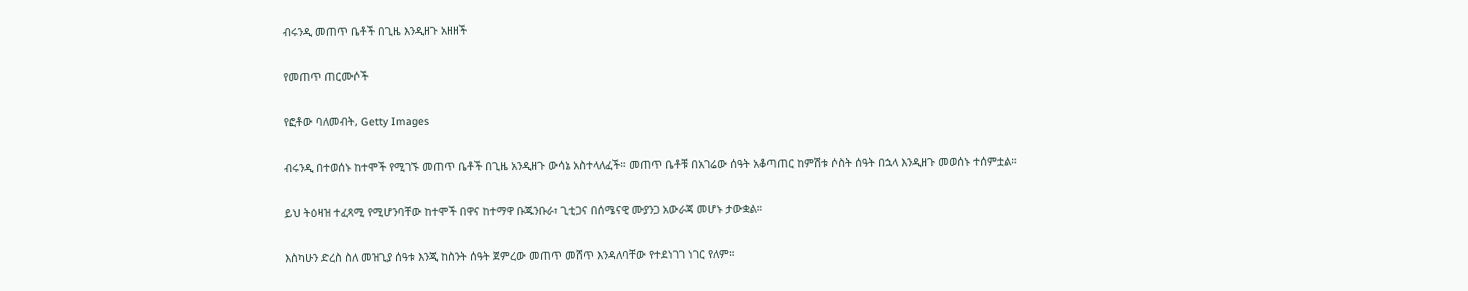ብሩንዲ መጠጥ ቤቶች በጊዜ እንዲዘጉ አዘዘች

የመጠጥ ጠርሙሶች

የፎቶው ባለመብት, Getty Images

ብሩንዲ በተወሰኑ ከተሞች የሚገኙ መጠጥ ቤቶች በጊዜ አንዲዘጉ ውሳኔ አስተላለፈች። መጠጥ ቤቶቹ በአገሬው ሰዓት አቆጣጠር ከምሽቱ ሶስት ሰዓት በኋላ እንዲዘጉ መወሰኑ ተሰምቷል።

ይህ ትዕዛዝ ተፈጻሚ የሚሆንባቸው ከተሞች በዋና ከተማዋ ቡጁንቡራ፣ ጊቲጋና በሰሜናዊ ሙያንጋ አውራጃ መሆኑ ታውቋል።

እስካሁን ድረስ ስለ መዝጊያ ሰዓቱ እንጂ ከስንት ሰዓት ጀምረው መጠጥ መሸጥ እንዳለባቸው የተደነገገ ነገር የለም።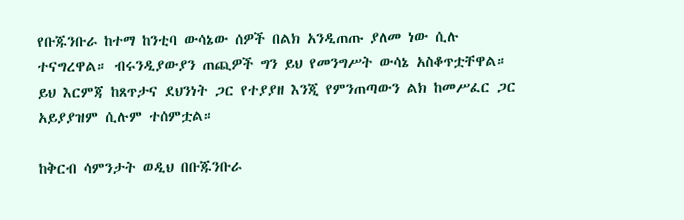የቡጁንቡራ ከተማ ከንቲባ ውሳኔው ሰዎች በልክ አንዲጠጡ ያለመ ነው ሲሉ ተናግረዋል። ብሩንዲያውያን ጠጪዎች ግን ይህ የመንግሥት ውሳኔ አስቆጥቷቸዋል። ይህ እርምጃ ከጸጥታና ደህንነት ጋር የተያያዘ እንጂ የምንጠጣውን ልክ ከመሥፈር ጋር አይያያዝም ሲሉም ተሰምቷል።

ከቅርብ ሳምንታት ወዲህ በቡጁንቡራ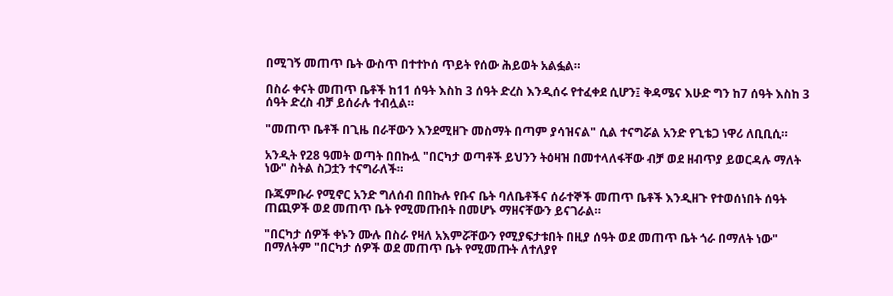በሚገኝ መጠጥ ቤት ውስጥ በተተኮሰ ጥይት የሰው ሕይወት አልፏል።

በስራ ቀናት መጠጥ ቤቶች ከ11 ሰዓት እስከ 3 ሰዓት ድረስ እንዲሰሩ የተፈቀደ ሲሆን፤ ቅዳሜና እሁድ ግን ከ7 ሰዓት እስከ 3 ሰዓት ድረስ ብቻ ይሰራሉ ተብሏል።

"መጠጥ ቤቶች በጊዜ በራቸውን እንደሚዘጉ መስማት በጣም ያሳዝናል" ሲል ተናግሯል አንድ የጊቴጋ ነዋሪ ለቢቢሲ።

አንዲት የ28 ዓመት ወጣት በበኩሏ "በርካታ ወጣቶች ይህንን ትዕዛዝ በመተላለፋቸው ብቻ ወደ ዘብጥያ ይወርዳሉ ማለት ነው" ስትል ስጋቷን ተናግራለች።

ቡጁምቡራ የሚኖር አንድ ግለሰብ በበኩሉ የቡና ቤት ባለቤቶችና ሰራተኞች መጠጥ ቤቶች እንዲዘጉ የተወሰነበት ሰዓት ጠጪዎች ወደ መጠጥ ቤት የሚመጡበት በመሆኑ ማዘናቸውን ይናገራል።

"በርካታ ሰዎች ቀኑን ሙሉ በስራ የዛለ አእምሯቸውን የሚያፍታቱበት በዚያ ሰዓት ወደ መጠጥ ቤት ጎራ በማለት ነው" በማለትም "በርካታ ሰዎች ወደ መጠጥ ቤት የሚመጡት ለተለያየ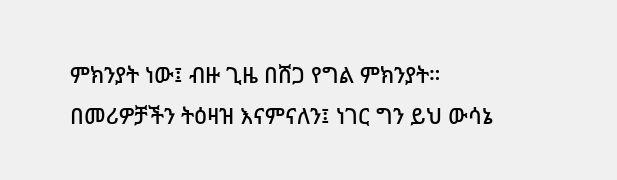ምክንያት ነው፤ ብዙ ጊዜ በሸጋ የግል ምክንያት። በመሪዎቻችን ትዕዛዝ እናምናለን፤ ነገር ግን ይህ ውሳኔ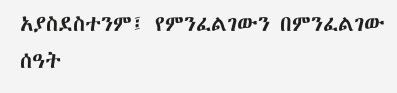አያስደስተንም፤ የምንፈልገውን በምንፈልገው ሰዓት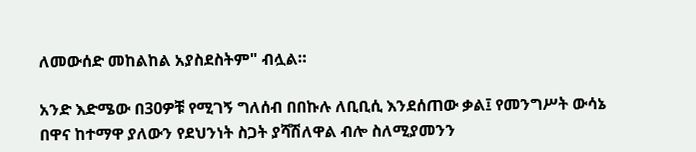ለመውሰድ መከልከል አያስደስትም" ብሏል።

አንድ እድሜው በ30ዎቹ የሚገኝ ግለሰብ በበኩሉ ለቢቢሲ እንደሰጠው ቃል፤ የመንግሥት ውሳኔ በዋና ከተማዋ ያለውን የደህንነት ስጋት ያሻሽለዋል ብሎ ስለሚያመንን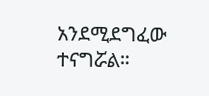አንደሚደግፈው ተናግሯል።